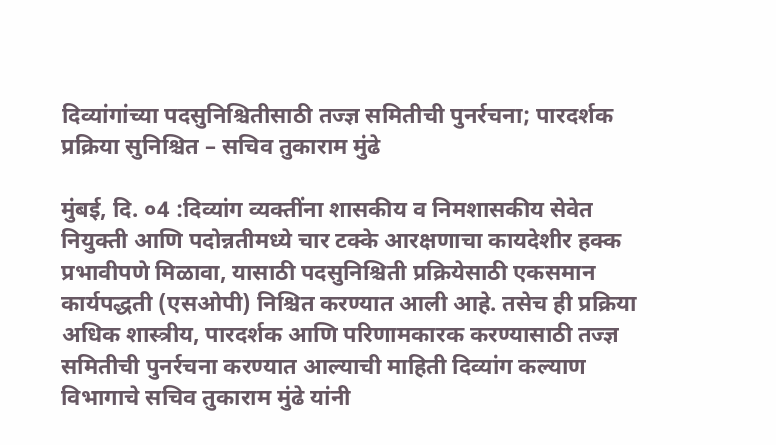दिव्यांगांच्या पदसुनिश्चितीसाठी तज्ज्ञ समितीची पुनर्रचना; पारदर्शक प्रक्रिया सुनिश्चित – सचिव तुकाराम मुंढे

मुंबई, दि. ०4 :दिव्यांग व्यक्तींना शासकीय व निमशासकीय सेवेत नियुक्ती आणि पदोन्नतीमध्ये चार टक्के आरक्षणाचा कायदेशीर हक्क प्रभावीपणे मिळावा, यासाठी पदसुनिश्चिती प्रक्रियेसाठी एकसमान कार्यपद्धती (एसओपी) निश्चित करण्यात आली आहे. तसेच ही प्रक्रिया अधिक शास्त्रीय, पारदर्शक आणि परिणामकारक करण्यासाठी तज्ज्ञ समितीची पुनर्रचना करण्यात आल्याची माहिती दिव्यांग कल्याण विभागाचे सचिव तुकाराम मुंढे यांनी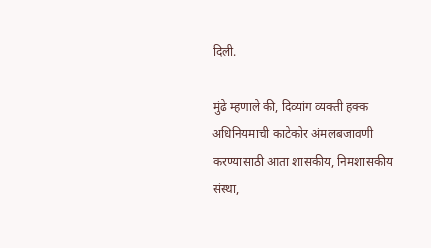दिली.

मुंढे म्हणाले की, दिव्यांग व्यक्ती हक्क अधिनियमाची काटेकोर अंमलबजावणी करण्यासाठी आता शासकीय, निमशासकीय संस्था,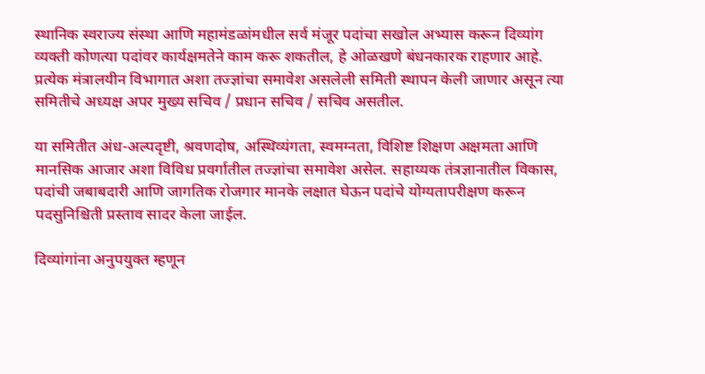स्थानिक स्वराज्य संस्था आणि महामंडळांमधील सर्व मंजूर पदांचा सखोल अभ्यास करून दिव्यांग व्यक्ती कोणत्या पदांवर कार्यक्षमतेने काम करू शकतील, हे ओळखणे बंधनकारक राहणार आहे. प्रत्येक मंत्रालयीन विभागात अशा तज्ज्ञांचा समावेश असलेली समिती स्थापन केली जाणार असून त्या समितीचे अध्यक्ष अपर मुख्य सचिव / प्रधान सचिव / सचिव असतील.

या समितीत अंध-अल्पदृष्टी, श्रवणदोष, अस्थिव्यंगता, स्वमग्नता, विशिष्ट शिक्षण अक्षमता आणि मानसिक आजार अशा विविध प्रवर्गातील तज्ज्ञांचा समावेश असेल. सहाय्यक तंत्रज्ञानातील विकास, पदांची जबाबदारी आणि जागतिक रोजगार मानके लक्षात घेऊन पदांचे योग्यतापरीक्षण करून पदसुनिश्चिती प्रस्ताव सादर केला जाईल.

दिव्यांगांना अनुपयुक्त म्हणून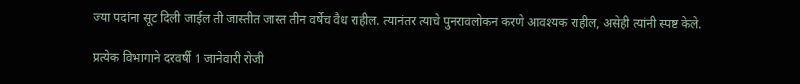ज्या पदांना सूट दिली जाईल ती जास्तीत जास्त तीन वर्षेच वैध राहील. त्यानंतर त्याचे पुनरावलोकन करणे आवश्यक राहील, असेही त्यांनी स्पष्ट केले.

प्रत्येक विभागाने दरवर्षी 1 जानेवारी रोजी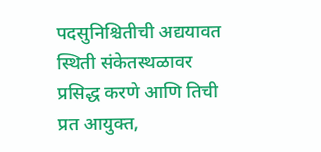पदसुनिश्चितीची अद्ययावत स्थिती संकेतस्थळावर प्रसिद्ध करणे आणि तिची प्रत आयुक्त,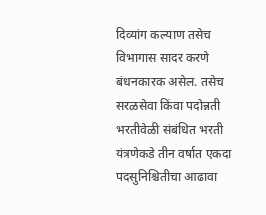दिव्यांग कल्याण तसेच विभागास सादर करणे बंधनकारक असेल. तसेच सरळसेवा किंवा पदोन्नती भरतीवेळी संबंधित भरती यंत्रणेकडे तीन वर्षात एकदा पदसुनिश्चितीचा आढावा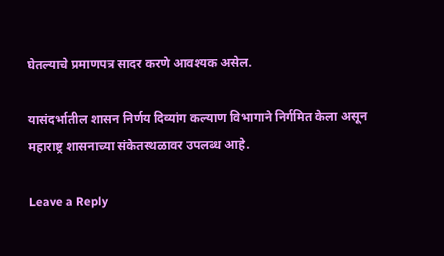घेतल्याचे प्रमाणपत्र सादर करणे आवश्यक असेल.

यासंदर्भातील शासन निर्णय दिव्यांग कल्याण विभागाने निर्गमित केला असून महाराष्ट्र शासनाच्या संकेतस्थळावर उपलब्ध आहे.

Leave a Reply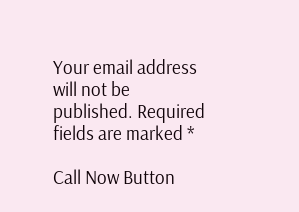Your email address will not be published. Required fields are marked *

Call Now Button